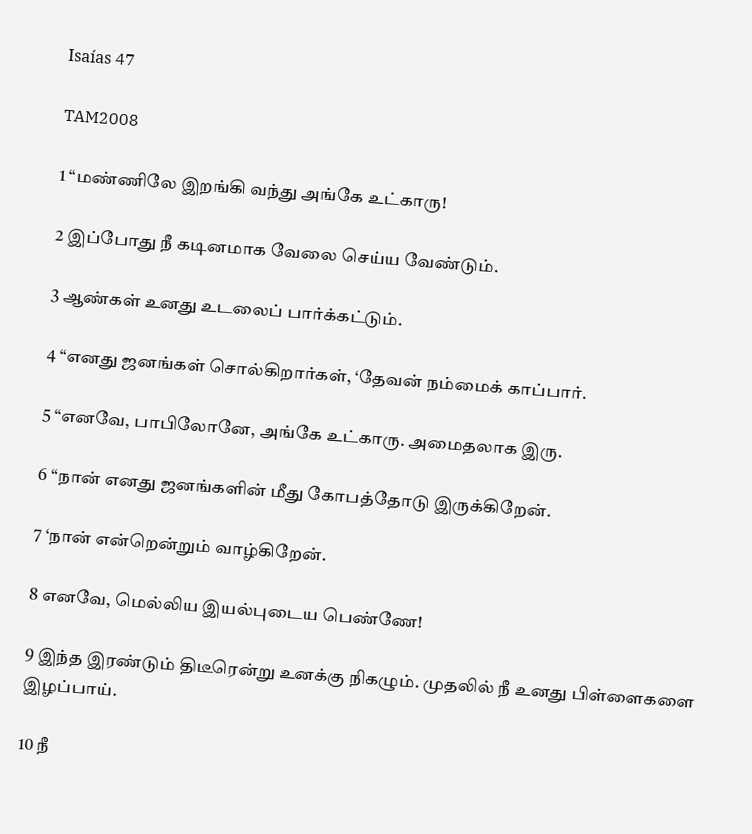Isaías 47

TAM2008

1 “மண்ணிலே இறங்கி வந்து அங்கே உட்காரு!

2 இப்போது நீ கடினமாக வேலை செய்ய வேண்டும்.

3 ஆண்கள் உனது உடலைப் பார்க்கட்டும்.

4 “எனது ஜனங்கள் சொல்கிறார்கள், ‘தேவன் நம்மைக் காப்பார்.

5 “எனவே, பாபிலோனே, அங்கே உட்காரு. அமைதலாக இரு.

6 “நான் எனது ஜனங்களின் மீது கோபத்தோடு இருக்கிறேன்.

7 ‘நான் என்றென்றும் வாழ்கிறேன்.

8 எனவே, மெல்லிய இயல்புடைய பெண்ணே!

9 இந்த இரண்டும் திடீரென்று உனக்கு நிகழும். முதலில் நீ உனது பிள்ளைகளை இழப்பாய்.

10 நீ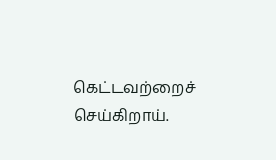கெட்டவற்றைச் செய்கிறாய்.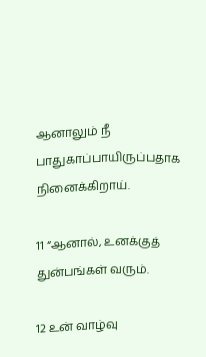ஆனாலும் நீ பாதுகாப்பாயிருப்பதாக நினைக்கிறாய்.

11 “ஆனால், உனக்குத் துன்பங்கள் வரும்.

12 உன் வாழ்வு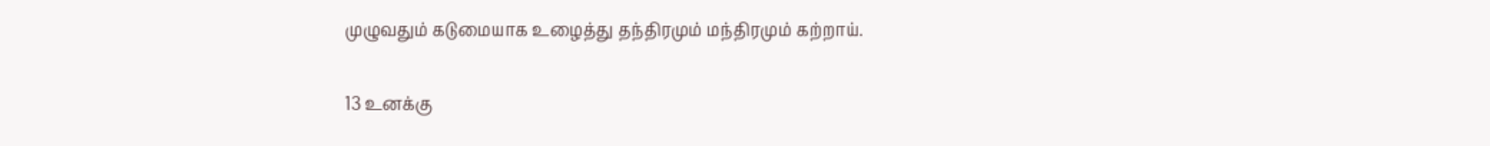முழுவதும் கடுமையாக உழைத்து தந்திரமும் மந்திரமும் கற்றாய்.

13 உனக்கு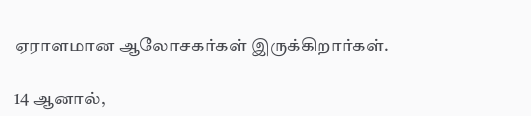ஏராளமான ஆலோசகர்கள் இருக்கிறார்கள்.

14 ஆனால்,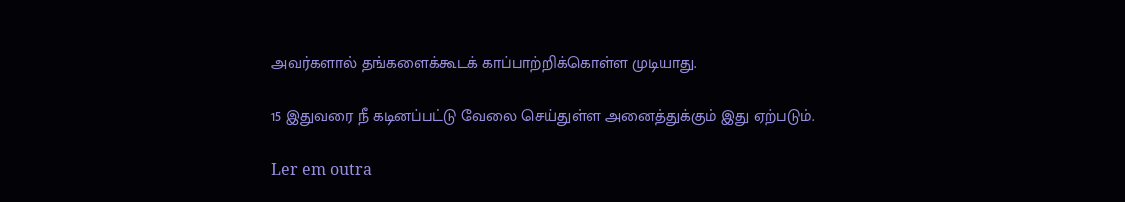அவர்களால் தங்களைக்கூடக் காப்பாற்றிக்கொள்ள முடியாது.

15 இதுவரை நீ கடினப்பட்டு வேலை செய்துள்ள அனைத்துக்கும் இது ஏற்படும்.

Ler em outra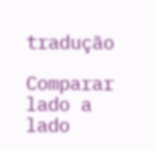tradução

Comparar lado a lado